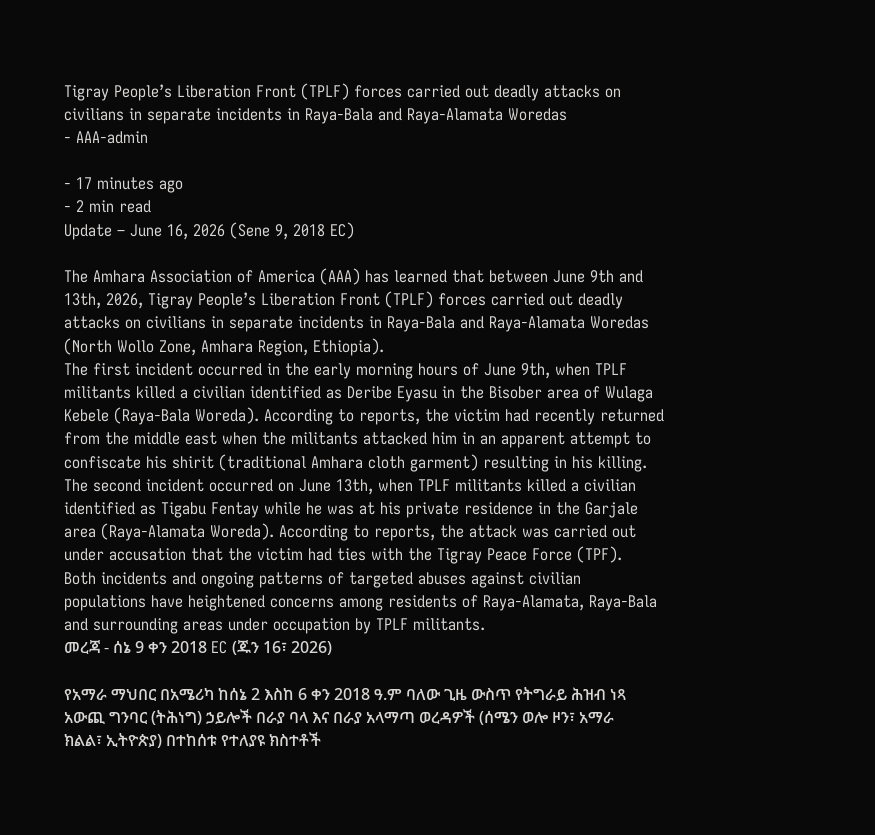Tigray People’s Liberation Front (TPLF) forces carried out deadly attacks on civilians in separate incidents in Raya-Bala and Raya-Alamata Woredas
- AAA-admin

- 17 minutes ago
- 2 min read
Update – June 16, 2026 (Sene 9, 2018 EC)

The Amhara Association of America (AAA) has learned that between June 9th and 13th, 2026, Tigray People’s Liberation Front (TPLF) forces carried out deadly attacks on civilians in separate incidents in Raya-Bala and Raya-Alamata Woredas (North Wollo Zone, Amhara Region, Ethiopia).
The first incident occurred in the early morning hours of June 9th, when TPLF militants killed a civilian identified as Deribe Eyasu in the Bisober area of Wulaga Kebele (Raya-Bala Woreda). According to reports, the victim had recently returned from the middle east when the militants attacked him in an apparent attempt to confiscate his shirit (traditional Amhara cloth garment) resulting in his killing.
The second incident occurred on June 13th, when TPLF militants killed a civilian identified as Tigabu Fentay while he was at his private residence in the Garjale area (Raya-Alamata Woreda). According to reports, the attack was carried out under accusation that the victim had ties with the Tigray Peace Force (TPF).
Both incidents and ongoing patterns of targeted abuses against civilian populations have heightened concerns among residents of Raya-Alamata, Raya-Bala and surrounding areas under occupation by TPLF militants.
መረጃ - ሰኔ 9 ቀን 2018 EC (ጁን 16፣ 2026)

የአማራ ማህበር በአሜሪካ ከሰኔ 2 እስከ 6 ቀን 2018 ዓ.ም ባለው ጊዜ ውስጥ የትግራይ ሕዝብ ነጻ አውጪ ግንባር (ትሕነግ) ኃይሎች በራያ ባላ እና በራያ አላማጣ ወረዳዎች (ሰሜን ወሎ ዞን፣ አማራ ክልል፣ ኢትዮጵያ) በተከሰቱ የተለያዩ ክስተቶች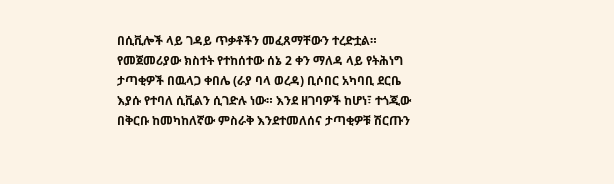በሲቪሎች ላይ ገዳይ ጥቃቶችን መፈጸማቸውን ተረድቷል።
የመጀመሪያው ክስተት የተከሰተው ሰኔ 2 ቀን ማለዳ ላይ የትሕነግ ታጣቂዎች በዉላጋ ቀበሌ (ራያ ባላ ወረዳ) ቢሶበር አካባቢ ደርቤ እያሱ የተባለ ሲቪልን ሲገድሉ ነው። እንደ ዘገባዎች ከሆነ፣ ተጎጂው በቅርቡ ከመካከለኛው ምስራቅ እንደተመለሰና ታጣቂዎቹ ሽርጡን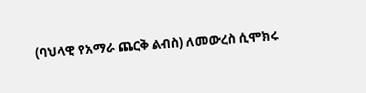(ባህላዊ የአማራ ጨርቅ ልብስ) ለመውረስ ሲሞክሩ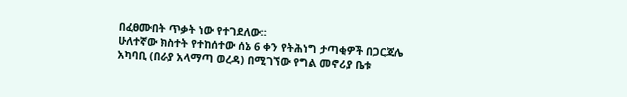በፈፀሙበት ጥቃት ነው የተገደለው።
ሁለተኛው ክስተት የተከሰተው ሰኔ 6 ቀን የትሕነግ ታጣቂዎች በጋርጃሌ አካባቢ (በራያ አላማጣ ወረዳ) በሚገኘው የግል መኖሪያ ቤቱ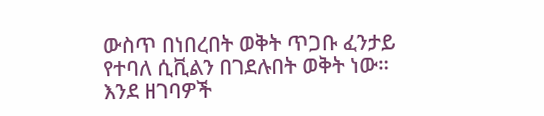ውስጥ በነበረበት ወቅት ጥጋቡ ፈንታይ የተባለ ሲቪልን በገደሉበት ወቅት ነው። እንደ ዘገባዎች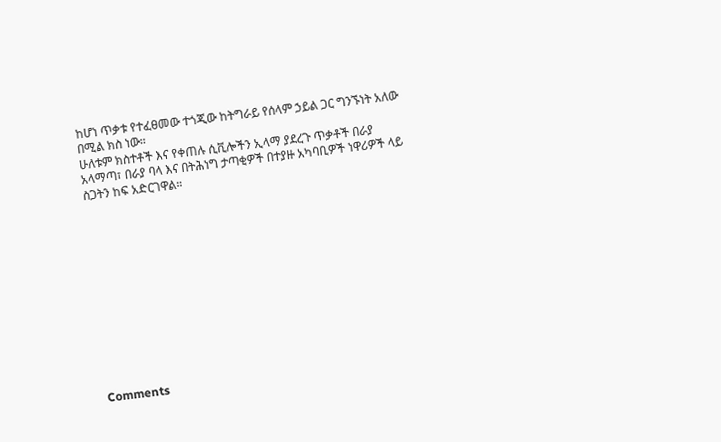ከሆነ ጥቃቱ የተፈፀመው ተጎጂው ከትግራይ የሰላም ኃይል ጋር ግንኙነት አለው በሚል ክስ ነው።
ሁለቱም ክስተቶች እና የቀጠሉ ሲቪሎችን ኢላማ ያደረጉ ጥቃቶች በራያ አላማጣ፣ በራያ ባላ እና በትሕነግ ታጣቂዎች በተያዙ አካባቢዎች ነዋሪዎች ላይ ስጋትን ከፍ አድርገዋል።












Comments